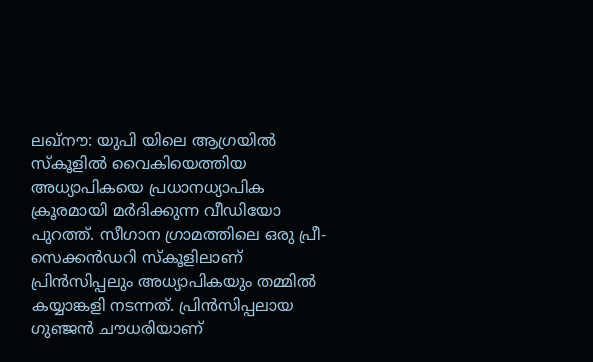ലഖ്നൗ: യുപി യിലെ ആഗ്രയിൽ സ്കൂളിൽ വൈകിയെത്തിയ അധ്യാപികയെ പ്രധാനധ്യാപിക ക്രൂരമായി മർദിക്കുന്ന വീഡിയോ പുറത്ത്. സീഗാന ഗ്രാമത്തിലെ ഒരു പ്രീ-സെക്കൻഡറി സ്കൂളിലാണ് പ്രിൻസിപ്പലും അധ്യാപികയും തമ്മിൽ കയ്യാങ്കളി നടന്നത്. പ്രിൻസിപ്പലായ ഗുഞ്ജൻ ചൗധരിയാണ്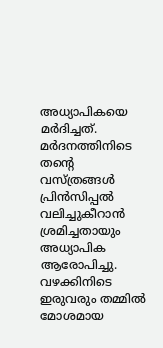അധ്യാപികയെ മർദിച്ചത്. മർദനത്തിനിടെ തന്റെ വസ്ത്രങ്ങൾ പ്രിൻസിപ്പൽ വലിച്ചുകീറാൻ ശ്രമിച്ചതായും അധ്യാപിക ആരോപിച്ചു. വഴക്കിനിടെ ഇരുവരും തമ്മിൽ മോശമായ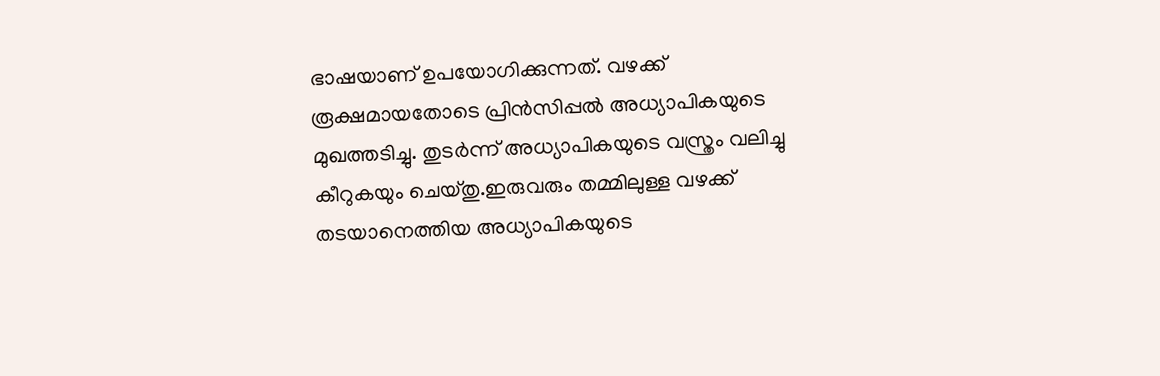ഭാഷയാണ് ഉപയോഗിക്കുന്നത്. വഴക്ക് രൂക്ഷമായതോടെ പ്രിൻസിപ്പൽ അധ്യാപികയുടെ മുഖത്തടിച്ചു. തുടർന്ന് അധ്യാപികയുടെ വസ്ത്രം വലിച്ചു കീറുകയും ചെയ്തു.ഇരുവരും തമ്മിലുള്ള വഴക്ക് തടയാനെത്തിയ അധ്യാപികയുടെ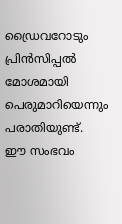ഡ്രൈവറോടും പ്രിൻസിപ്പൽ മോശമായി പെരുമാറിയെന്നും പരാതിയുണ്ട്.
ഈ സംഭവം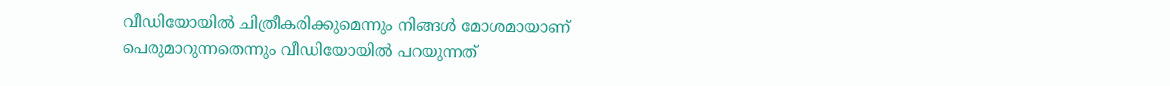വീഡിയോയിൽ ചിത്രീകരിക്കുമെന്നും നിങ്ങൾ മോശമായാണ് പെരുമാറുന്നതെന്നും വീഡിയോയിൽ പറയുന്നത്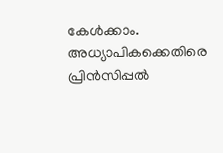കേൾക്കാം. അധ്യാപികക്കെതിരെ പ്രിൻസിപ്പൽ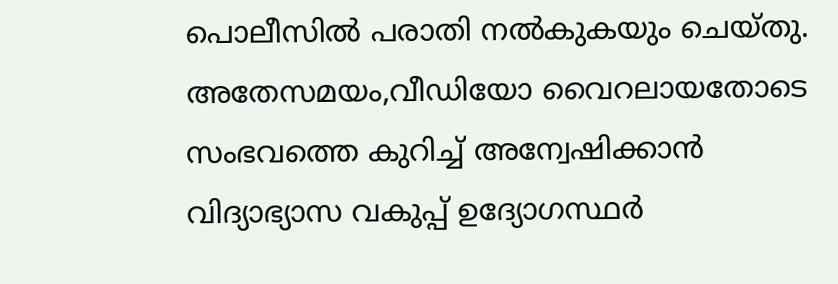പൊലീസിൽ പരാതി നൽകുകയും ചെയ്തു. അതേസമയം,വീഡിയോ വൈറലായതോടെ സംഭവത്തെ കുറിച്ച് അന്വേഷിക്കാൻ വിദ്യാഭ്യാസ വകുപ്പ് ഉദ്യോഗസ്ഥർ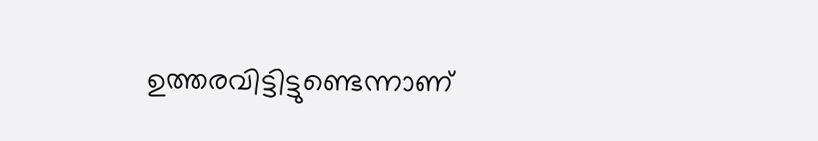ഉത്തരവിട്ടിട്ടുണ്ടെന്നാണ്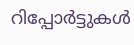റിപ്പോർട്ടുകൾ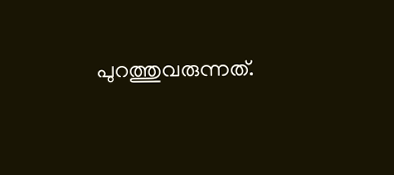പുറത്തുവരുന്നത്.